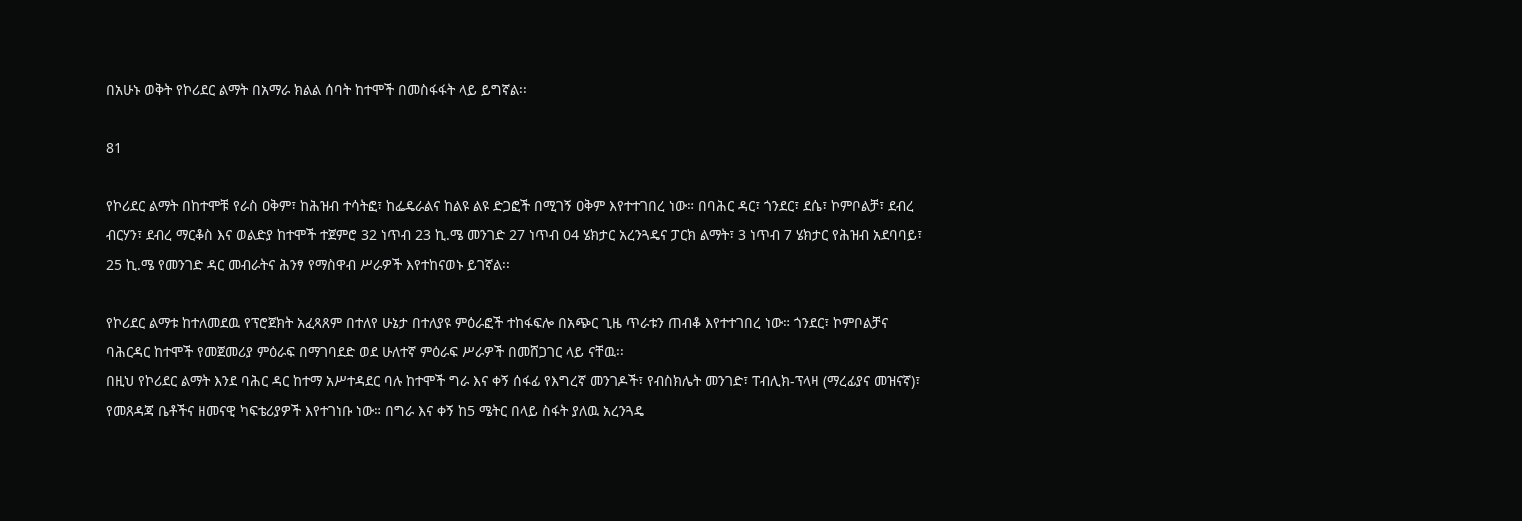በአሁኑ ወቅት የኮሪደር ልማት በአማራ ክልል ሰባት ከተሞች በመስፋፋት ላይ ይግኛል፡፡

81

የኮሪደር ልማት በከተሞቹ የራስ ዐቅም፣ ከሕዝብ ተሳትፎ፣ ከፌዴራልና ከልዩ ልዩ ድጋፎች በሚገኝ ዐቅም እየተተገበረ ነው። በባሕር ዳር፣ ጎንደር፣ ደሴ፣ ኮምቦልቻ፣ ደብረ ብርሃን፣ ደብረ ማርቆስ እና ወልድያ ከተሞች ተጀምሮ 32 ነጥብ 23 ኪ.ሜ መንገድ 27 ነጥብ 04 ሄክታር አረንጓዴና ፓርክ ልማት፣ 3 ነጥብ 7 ሄክታር የሕዝብ አደባባይ፣ 25 ኪ.ሜ የመንገድ ዳር መብራትና ሕንፃ የማስዋብ ሥራዎች እየተከናወኑ ይገኛል፡፡

የኮሪደር ልማቱ ከተለመደዉ የፕሮጀክት አፈጻጸም በተለየ ሁኔታ በተለያዩ ምዕራፎች ተከፋፍሎ በአጭር ጊዜ ጥራቱን ጠብቆ እየተተገበረ ነው። ጎንደር፣ ኮምቦልቻና ባሕርዳር ከተሞች የመጀመሪያ ምዕራፍ በማገባደድ ወደ ሁለተኛ ምዕራፍ ሥራዎች በመሸጋገር ላይ ናቸዉ፡፡
በዚህ የኮሪደር ልማት እንደ ባሕር ዳር ከተማ አሥተዳደር ባሉ ከተሞች ግራ እና ቀኝ ሰፋፊ የእግረኛ መንገዶች፣ የብስክሌት መንገድ፣ ፐብሊክ-ፕላዛ (ማረፊያና መዝናኛ)፣ የመጸዳጃ ቤቶችና ዘመናዊ ካፍቴሪያዎች እየተገነቡ ነው። በግራ እና ቀኝ ከ5 ሜትር በላይ ስፋት ያለዉ አረንጓዴ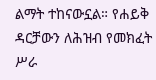ልማት ተከናውኗል። የሐይቅ ዳርቻውን ለሕዝብ የመክፈት ሥራ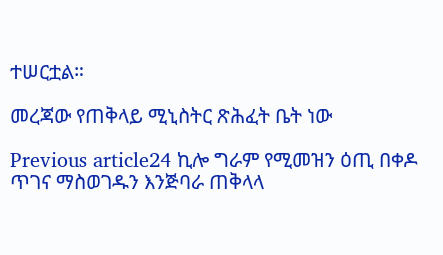ተሠርቷል።

መረጃው የጠቅላይ ሚኒስትር ጽሕፈት ቤት ነው

Previous article24 ኪሎ ግራም የሚመዝን ዕጢ በቀዶ ጥገና ማስወገዱን እንጅባራ ጠቅላላ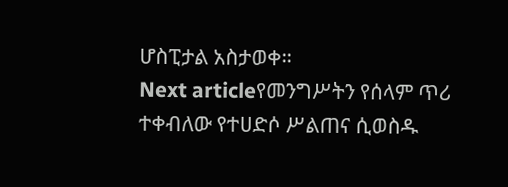ሆስፒታል አስታወቀ።
Next articleየመንግሥትን የሰላም ጥሪ ተቀብለው የተሀድሶ ሥልጠና ሲወስዱ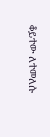ቆይተው ለተመለሱ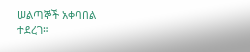ሠልጣኞች አቀባበል ተደረገ።